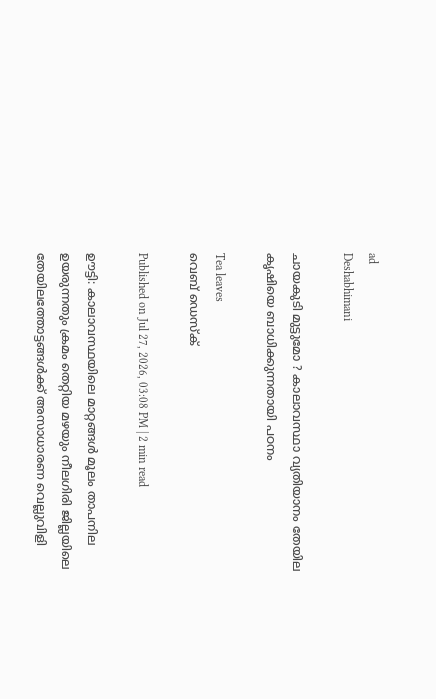ad
Deshabhimani

ചായകുടി മുട്ടുമോ ? കാലാവസ്ഥാ വ്യതിയാനം തേയില കൃഷിയെ ബാധിക്കുന്നതായി പഠനം

Tea leaves
വെബ് ഡെസ്ക്

Published on Jul 27, 2026, 03:08 PM | 2 min read

ഊട്ടി: കാലാവസ്ഥയിലെ മാറ്റങ്ങൾ മൂലം താപനില ഉയരുന്നതും ക്രമം തെറ്റിയ മഴയും നീലഗിരി ജില്ലയിലെ തേയിലത്തോട്ടങ്ങൾക്ക് അസാധാരണ വെല്ലുവിളി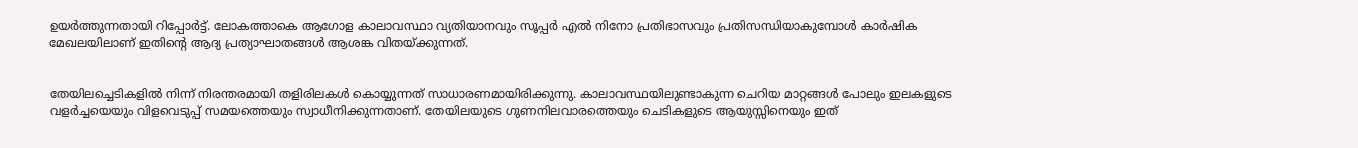ഉയർത്തുന്നതായി റിപ്പോർട്ട്. ലോകത്താകെ ആഗോള കാലാവസ്ഥാ വ്യതിയാനവും സൂപ്പർ എൽ നിനോ പ്രതിഭാസവും പ്രതിസന്ധിയാകുമ്പോൾ കാര്‍ഷിക മേഖലയിലാണ് ഇതിന്റെ ആദ്യ പ്രത്യാഘാതങ്ങൾ ആശങ്ക വിതയ്ക്കുന്നത്.


തേയിലച്ചെടികളിൽ നിന്ന് നിരന്തരമായി തളിരിലകൾ കൊയ്യുന്നത് സാധാരണമായിരിക്കുന്നു. കാലാവസ്ഥയിലുണ്ടാകുന്ന ചെറിയ മാറ്റങ്ങൾ പോലും ഇലകളുടെ വളർച്ചയെയും വിളവെടുപ്പ് സമയത്തെയും സ്വാധീനിക്കുന്നതാണ്. തേയിലയുടെ ഗുണനിലവാരത്തെയും ചെടികളുടെ ആയുസ്സിനെയും ഇത്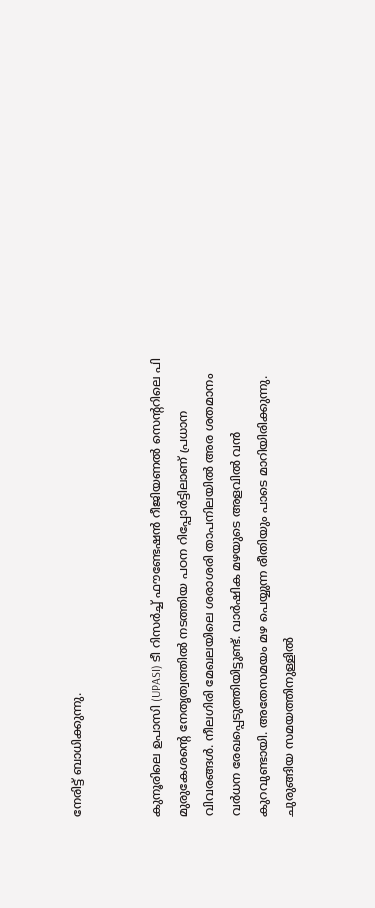നേരിട്ട് ബാധിക്കുന്നു.


കുനൂരിലെ ഉപാസി (UPASI) ടീ റിസർച്ച് ഫൗണ്ടേഷൻ റീജിയണൽ സെന്ററിലെ പി മുരുകേശന്റെ നേതൃത്വത്തിൽ നടത്തിയ പഠന റിപ്പോർട്ടിലാണ് പ്രധാന വിവരങ്ങൾ. നീലഗിരി മേഖലയിലെ ശരാശരി താപനിലയിൽ അര ശതമാനം വര്‍ധന രേഖപ്പെടുത്തിയിട്ടുണ്ട്. വാർഷിക മഴയുടെ അളവിൽ വൻ കുറവുണ്ടായി. അതേസമയം മഴ പെയ്യുന്ന രീതിയും പാടെ മാറിയിരിക്കുന്നു. ചുരുങ്ങിയ സമയത്തിനുള്ളിൽ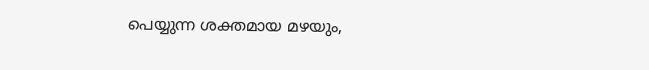പെയ്യുന്ന ശക്തമായ മഴയും,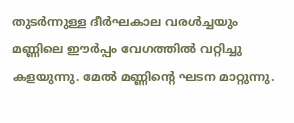തുടർന്നുള്ള ദീർഘകാല വരൾച്ചയും മണ്ണിലെ ഈർപ്പം വേഗത്തിൽ വറ്റിച്ചു കളയുന്നു. മേൽ മണ്ണിന്റെ ഘടന മാറ്റുന്നു.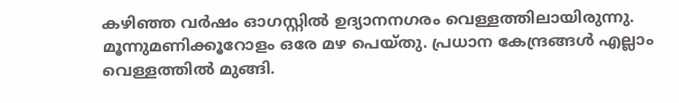കഴിഞ്ഞ വര്‍ഷം ഓഗസ്റ്റിൽ ഉദ്യാനനഗരം വെള്ളത്തിലായിരുന്നു. മൂന്നുമണിക്കൂറോളം ഒരേ മഴ പെയ്തു. പ്രധാന കേന്ദ്രങ്ങൾ എല്ലാം വെള്ളത്തിൽ മുങ്ങി.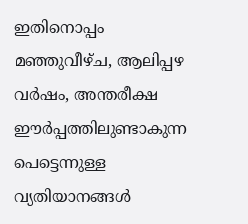ഇതിനൊപ്പം മഞ്ഞുവീഴ്ച, ആലിപ്പഴ വർഷം, അന്തരീക്ഷ ഈർപ്പത്തിലുണ്ടാകുന്ന പെട്ടെന്നുള്ള വ്യതിയാനങ്ങൾ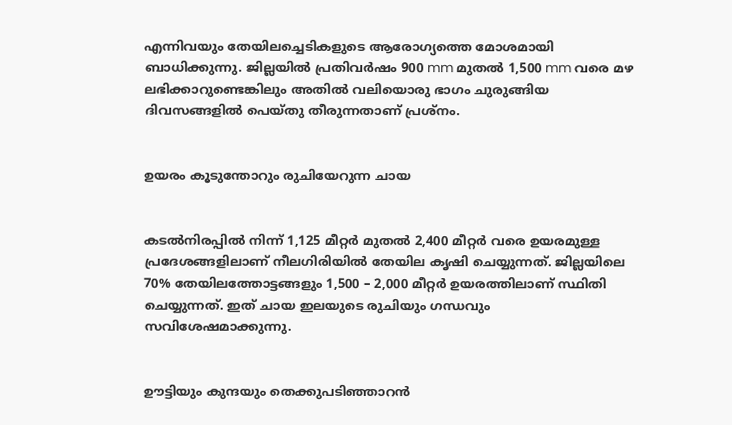എന്നിവയും തേയിലച്ചെടികളുടെ ആരോഗ്യത്തെ മോശമായി ബാധിക്കുന്നു. ജില്ലയിൽ പ്രതിവർഷം 900 mm മുതൽ 1,500 mm വരെ മഴ ലഭിക്കാറുണ്ടെങ്കിലും അതിൽ വലിയൊരു ഭാഗം ചുരുങ്ങിയ ദിവസങ്ങളിൽ പെയ്തു തീരുന്നതാണ് പ്രശ്നം.


ഉയരം കൂടുന്തോറും രുചിയേറുന്ന ചായ


കടൽനിരപ്പിൽ നിന്ന് 1,125 മീറ്റർ മുതൽ 2,400 മീറ്റർ വരെ ഉയരമുള്ള പ്രദേശങ്ങളിലാണ് നീലഗിരിയിൽ തേയില കൃഷി ചെയ്യുന്നത്. ജില്ലയിലെ 70% തേയിലത്തോട്ടങ്ങളും 1,500 – 2,000 മീറ്റർ ഉയരത്തിലാണ് സ്ഥിതി ചെയ്യുന്നത്. ഇത് ചായ ഇലയുടെ രുചിയും ഗന്ധവും സവിശേഷമാക്കുന്നു.


ഊട്ടിയും കുന്ദയും തെക്കുപടിഞ്ഞാറൻ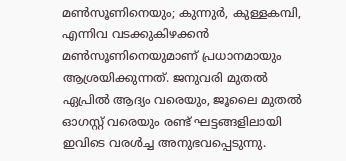മൺസൂണിനെയും; കുന്നുർ, കുള്ളകമ്പി, എന്നിവ വടക്കുകിഴക്കൻ മൺസൂണിനെയുമാണ് പ്രധാനമായും ആശ്രയിക്കുന്നത്. ജനുവരി മുതൽ ഏപ്രിൽ ആദ്യം വരെയും, ജൂലൈ മുതൽ ഓഗസ്റ്റ് വരെയും രണ്ട് ഘട്ടങ്ങളിലായി ഇവിടെ വരൾച്ച അനുഭവപ്പെടുന്നു.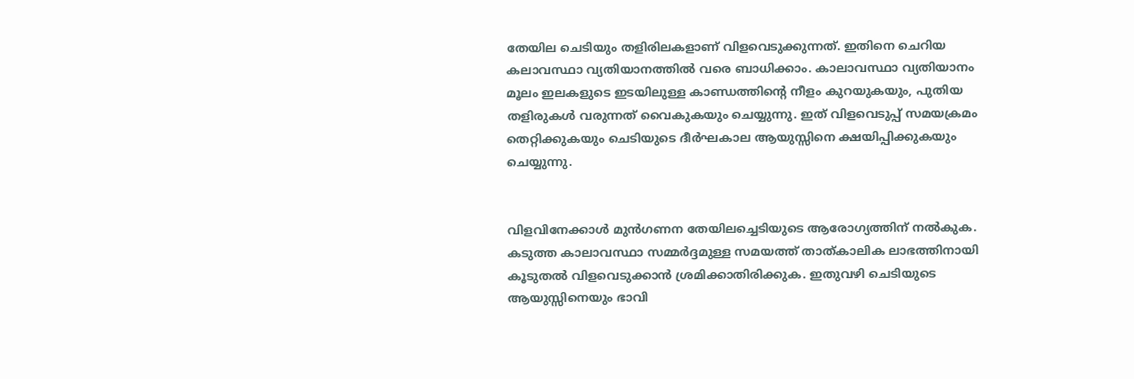തേയില ചെടിയും തളിരിലകളാണ് വിളവെടുക്കുന്നത്. ഇതിനെ ചെറിയ കലാവസ്ഥാ വ്യതിയാനത്തിൽ വരെ ബാധിക്കാം. കാലാവസ്ഥാ വ്യതിയാനം മൂലം ഇലകളുടെ ഇടയിലുള്ള കാണ്ഡത്തിന്റെ നീളം കുറയുകയും, പുതിയ തളിരുകൾ വരുന്നത് വൈകുകയും ചെയ്യുന്നു. ഇത് വിളവെടുപ്പ് സമയക്രമം തെറ്റിക്കുകയും ചെടിയുടെ ദീർഘകാല ആയുസ്സിനെ ക്ഷയിപ്പിക്കുകയും ചെയ്യുന്നു.


വിളവിനേക്കാൾ മുൻഗണന തേയിലച്ചെടിയുടെ ആരോഗ്യത്തിന് നൽകുക. കടുത്ത കാലാവസ്ഥാ സമ്മർദ്ദമുള്ള സമയത്ത് താത്കാലിക ലാഭത്തിനായി കൂടുതൽ വിളവെടുക്കാൻ ശ്രമിക്കാതിരിക്കുക. ഇതുവഴി ചെടിയുടെ ആയുസ്സിനെയും ഭാവി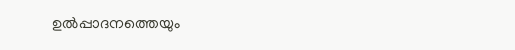ഉൽപ്പാദനത്തെയും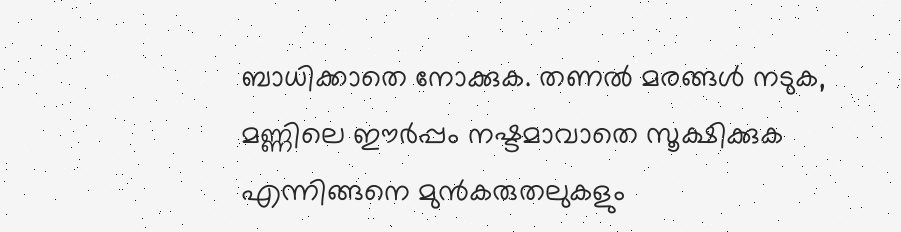ബാധിക്കാതെ നോക്കുക. തണൽ മരങ്ങൾ നടുക, മണ്ണിലെ ഈര്‍പ്പം നഷ്ടമാവാതെ സൂക്ഷിക്കുക എന്നിങ്ങനെ മുൻകരുതലുകളും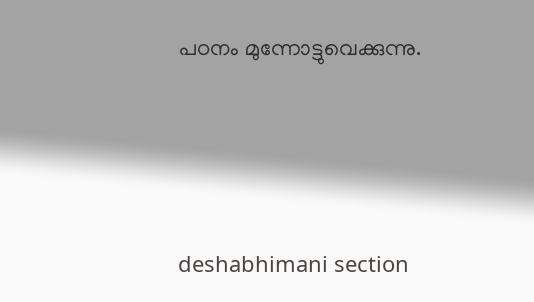പഠനം മുന്നോട്ടുവെക്കുന്നു.




deshabhimani section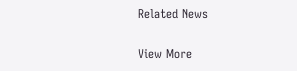Related News

View More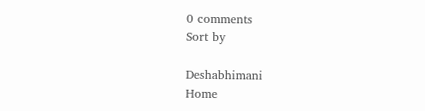0 comments
Sort by

Deshabhimani
Home